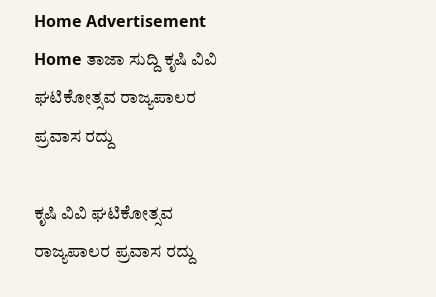Home Advertisement
Home ತಾಜಾ ಸುದ್ದಿ ಕೃಷಿ ವಿವಿ ಘಟಿಕೋತ್ಸವ ರಾಜ್ಯಪಾಲರ ಪ್ರವಾಸ ರದ್ದು

ಕೃಷಿ ವಿವಿ ಘಟಿಕೋತ್ಸವ ರಾಜ್ಯಪಾಲರ ಪ್ರವಾಸ ರದ್ದು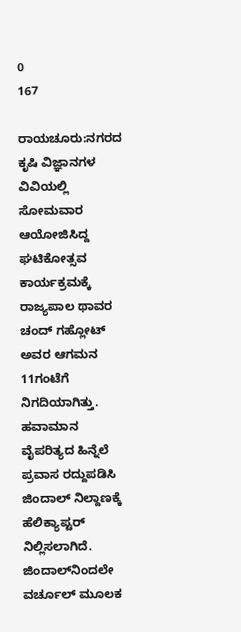0
167

ರಾಯಚೂರು:ನಗರದ ಕೃಷಿ ವಿಜ್ಞಾನಗಳ ವಿವಿಯಲ್ಲಿ ಸೋಮವಾರ ಆಯೋಜಿಸಿದ್ದ ಘಟಿಕೋತ್ಸವ ಕಾರ್ಯಕ್ರಮಕ್ಕೆ ರಾಜ್ಯಪಾಲ ಥಾವರ ಚಂದ್ ಗಹ್ಲೋಟ್ ಅವರ ಆಗಮನ 11ಗಂಟೆಗೆ ನಿಗದಿಯಾಗಿತ್ತು. ಹವಾಮಾನ ವೈಪರಿತ್ಯದ ಹಿನ್ನೆಲೆ ಪ್ರವಾಸ ರದ್ದುಪಡಿಸಿ ಜಿಂದಾಲ್ ನಿಲ್ದಾಣಕ್ಕೆ ಹೆಲಿಕ್ಯಾಪ್ಟರ್ ನಿಲ್ಲಿಸಲಾಗಿದೆ. ಜಿಂದಾಲ್‌ನಿಂದಲೇ ವರ್ಚೂಲ್ ಮೂಲಕ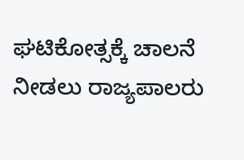ಘಟಿಕೋತ್ಸಕ್ಕೆ ಚಾಲನೆ ನೀಡಲು ರಾಜ್ಯಪಾಲರು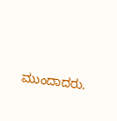ಮುಂದಾದರು.